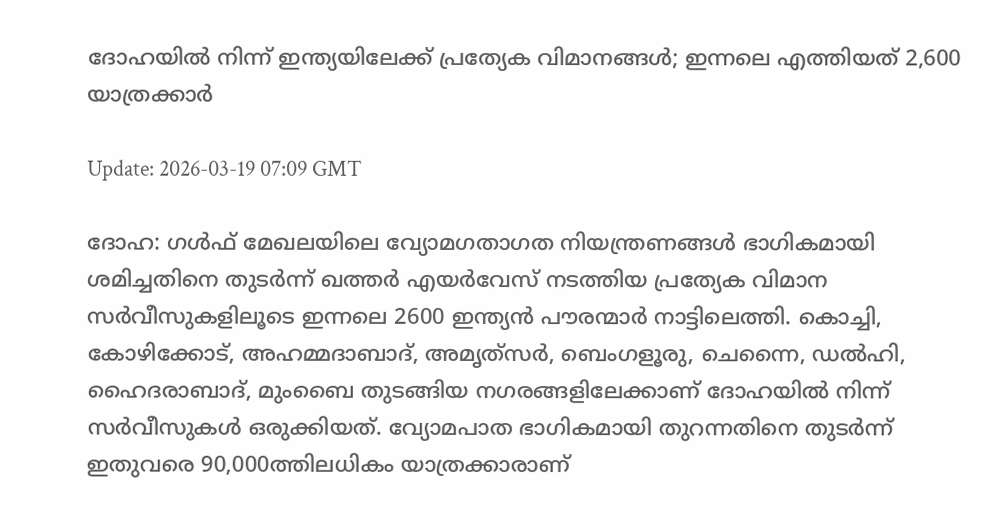ദോഹയില്‍ നിന്ന് ഇന്ത്യയിലേക്ക് പ്രത്യേക വിമാനങ്ങള്‍; ഇന്നലെ എത്തിയത് 2,600 യാത്രക്കാര്‍

Update: 2026-03-19 07:09 GMT

ദോഹ: ഗള്‍ഫ് മേഖലയിലെ വ്യോമഗതാഗത നിയന്ത്രണങ്ങള്‍ ഭാഗികമായി ശമിച്ചതിനെ തുടര്‍ന്ന് ഖത്തര്‍ എയര്‍വേസ് നടത്തിയ പ്രത്യേക വിമാന സര്‍വീസുകളിലൂടെ ഇന്നലെ 2600 ഇന്ത്യന്‍ പൗരന്മാര്‍ നാട്ടിലെത്തി. കൊച്ചി, കോഴിക്കോട്, അഹമ്മദാബാദ്, അമൃത്‌സര്‍, ബെംഗളൂരു, ചെന്നൈ, ഡല്‍ഹി, ഹൈദരാബാദ്, മുംബൈ തുടങ്ങിയ നഗരങ്ങളിലേക്കാണ് ദോഹയില്‍ നിന്ന് സര്‍വീസുകള്‍ ഒരുക്കിയത്. വ്യോമപാത ഭാഗികമായി തുറന്നതിനെ തുടര്‍ന്ന് ഇതുവരെ 90,000ത്തിലധികം യാത്രക്കാരാണ്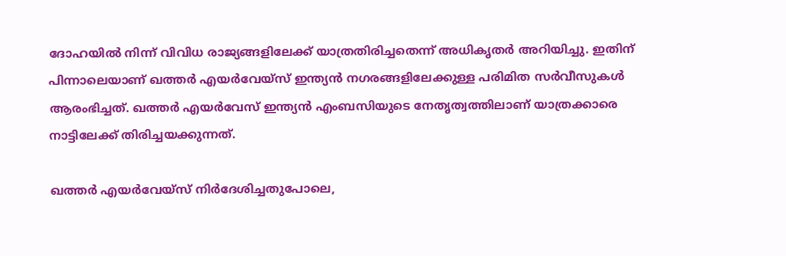ദോഹയില്‍ നിന്ന് വിവിധ രാജ്യങ്ങളിലേക്ക് യാത്രതിരിച്ചതെന്ന് അധികൃതര്‍ അറിയിച്ചു. ഇതിന് പിന്നാലെയാണ് ഖത്തര്‍ എയര്‍വേയ്‌സ് ഇന്ത്യന്‍ നഗരങ്ങളിലേക്കുള്ള പരിമിത സര്‍വീസുകള്‍ ആരംഭിച്ചത്. ഖത്തര്‍ എയര്‍വേസ് ഇന്ത്യന്‍ എംബസിയുടെ നേതൃത്വത്തിലാണ് യാത്രക്കാരെ നാട്ടിലേക്ക് തിരിച്ചയക്കുന്നത്.

ഖത്തര്‍ എയര്‍വേയ്‌സ് നിര്‍ദേശിച്ചതുപോലെ,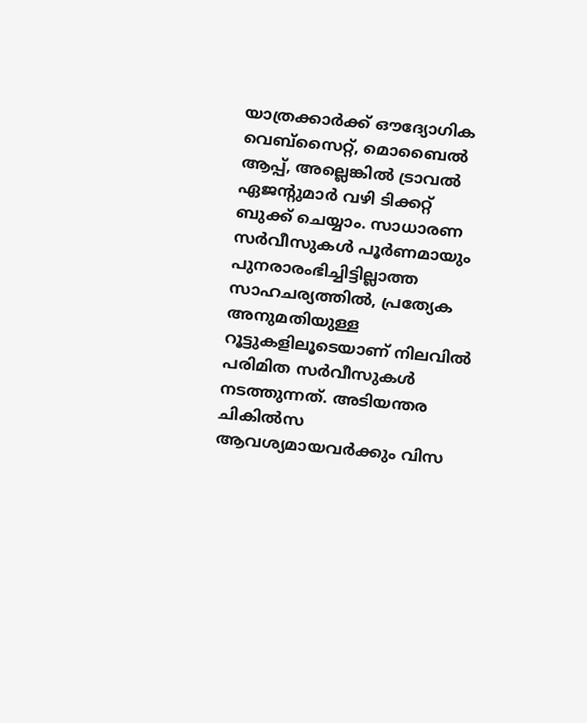യാത്രക്കാര്‍ക്ക് ഔദ്യോഗിക വെബ്‌സൈറ്റ്, മൊബൈല്‍ ആപ്പ്, അല്ലെങ്കില്‍ ട്രാവല്‍ ഏജന്റുമാര്‍ വഴി ടിക്കറ്റ് ബുക്ക് ചെയ്യാം. സാധാരണ സര്‍വീസുകള്‍ പൂര്‍ണമായും പുനരാരംഭിച്ചിട്ടില്ലാത്ത സാഹചര്യത്തില്‍, പ്രത്യേക അനുമതിയുള്ള റൂട്ടുകളിലൂടെയാണ് നിലവില്‍ പരിമിത സര്‍വീസുകള്‍ നടത്തുന്നത്. അടിയന്തര ചികില്‍സ ആവശ്യമായവര്‍ക്കും വിസ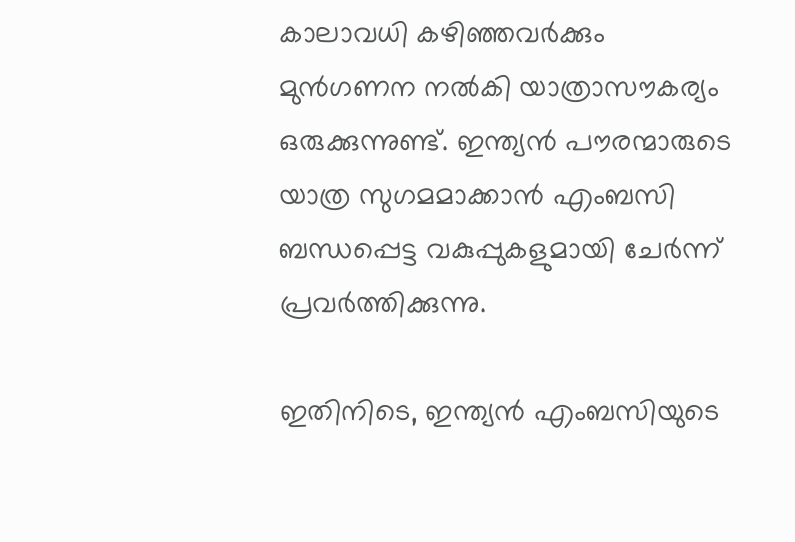കാലാവധി കഴിഞ്ഞവര്‍ക്കും മുന്‍ഗണന നല്‍കി യാത്രാസൗകര്യം ഒരുക്കുന്നുണ്ട്. ഇന്ത്യന്‍ പൗരന്മാരുടെ യാത്ര സുഗമമാക്കാന്‍ എംബസി ബന്ധപ്പെട്ട വകുപ്പുകളുമായി ചേര്‍ന്ന് പ്രവര്‍ത്തിക്കുന്നു.

ഇതിനിടെ, ഇന്ത്യന്‍ എംബസിയുടെ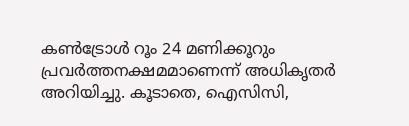കണ്‍ട്രോള്‍ റൂം 24 മണിക്കൂറും പ്രവര്‍ത്തനക്ഷമമാണെന്ന് അധികൃതര്‍ അറിയിച്ചു. കൂടാതെ, ഐസിസി,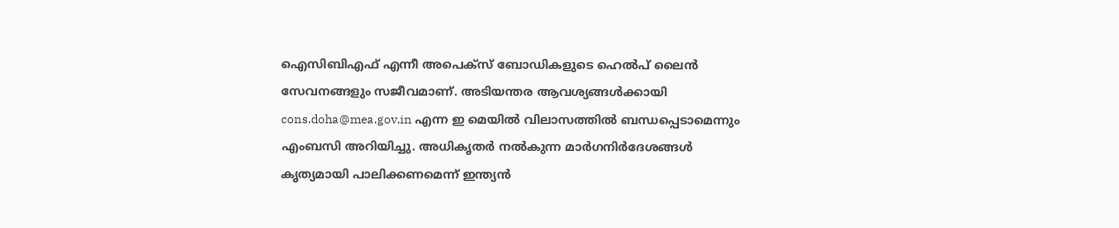ഐസിബിഎഫ് എന്നീ അപെക്‌സ് ബോഡികളുടെ ഹെല്‍പ് ലൈന്‍ സേവനങ്ങളും സജീവമാണ്. അടിയന്തര ആവശ്യങ്ങള്‍ക്കായി cons.doha@mea.gov.in എന്ന ഇ മെയില്‍ വിലാസത്തില്‍ ബന്ധപ്പെടാമെന്നും എംബസി അറിയിച്ചു. അധികൃതര്‍ നല്‍കുന്ന മാര്‍ഗനിര്‍ദേശങ്ങള്‍ കൃത്യമായി പാലിക്കണമെന്ന് ഇന്ത്യന്‍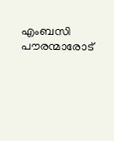എംബസി പൗരന്മാരോട്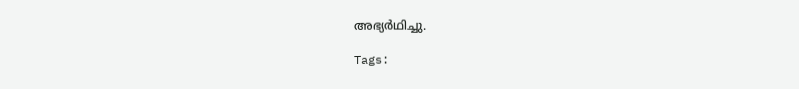അഭ്യര്‍ഥിച്ചു.

Tags: